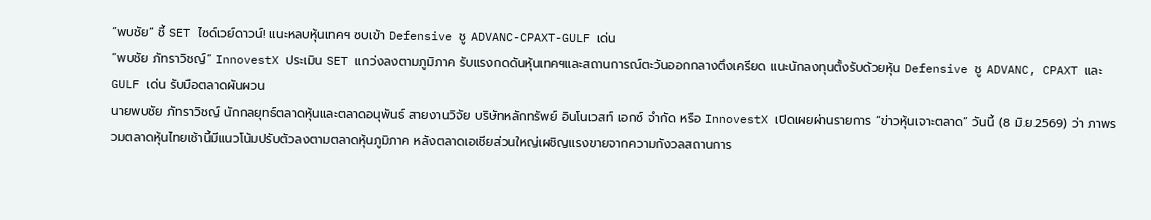“พบชัย” ชี้ SET ไซด์เวย์ดาวน์! แนะหลบหุ้นเทคฯ ซบเข้า Defensive ชู ADVANC-CPAXT-GULF เด่น
“พบชัย ภัทราวิชญ์” InnovestX ประเมิน SET แกว่งลงตามภูมิภาค รับแรงกดดันหุ้นเทคฯและสถานการณ์ตะวันออกกลางตึงเครียด แนะนักลงทุนตั้งรับด้วยหุ้น Defensive ชู ADVANC, CPAXT และ GULF เด่น รับมือตลาดผันผวน
นายพบชัย ภัทราวิชญ์ นักกลยุทธ์ตลาดหุ้นและตลาดอนุพันธ์ สายงานวิจัย บริษัทหลักทรัพย์ อินโนเวสท์ เอกซ์ จำกัด หรือ InnovestX เปิดเผยผ่านรายการ “ข่าวหุ้นเจาะตลาด” วันนี้ (8 มิ.ย.2569) ว่า ภาพรวมตลาดหุ้นไทยเช้านี้มีแนวโน้มปรับตัวลงตามตลาดหุ้นภูมิภาค หลังตลาดเอเชียส่วนใหญ่เผชิญแรงขายจากความกังวลสถานการ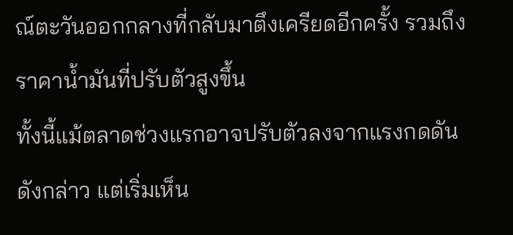ณ์ตะวันออกกลางที่กลับมาตึงเครียดอีกครั้ง รวมถึงราคาน้ำมันที่ปรับตัวสูงขึ้น
ทั้งนี้แม้ตลาดช่วงแรกอาจปรับตัวลงจากแรงกดดันดังกล่าว แต่เริ่มเห็น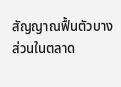สัญญาณฟื้นตัวบางส่วนในตลาด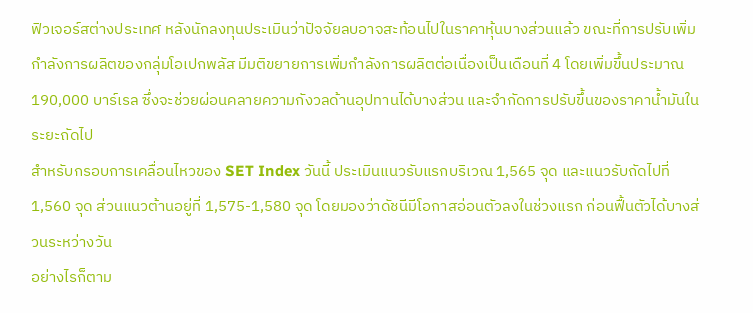ฟิวเจอร์สต่างประเทศ หลังนักลงทุนประเมินว่าปัจจัยลบอาจสะท้อนไปในราคาหุ้นบางส่วนแล้ว ขณะที่การปรับเพิ่มกำลังการผลิตของกลุ่มโอเปกพลัส มีมติขยายการเพิ่มกำลังการผลิตต่อเนื่องเป็นเดือนที่ 4 โดยเพิ่มขึ้นประมาณ 190,000 บาร์เรล ซึ่งจะช่วยผ่อนคลายความกังวลด้านอุปทานได้บางส่วน และจำกัดการปรับขึ้นของราคาน้ำมันในระยะถัดไป
สำหรับกรอบการเคลื่อนไหวของ SET Index วันนี้ ประเมินแนวรับแรกบริเวณ 1,565 จุด และแนวรับถัดไปที่ 1,560 จุด ส่วนแนวต้านอยู่ที่ 1,575-1,580 จุด โดยมองว่าดัชนีมีโอกาสอ่อนตัวลงในช่วงแรก ก่อนฟื้นตัวได้บางส่วนระหว่างวัน
อย่างไรก็ตาม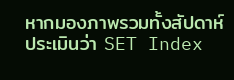หากมองภาพรวมทั้งสัปดาห์ ประเมินว่า SET Index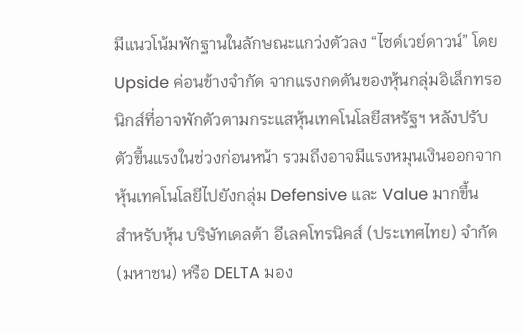มีแนวโน้มพักฐานในลักษณะแกว่งตัวลง “ไซด์เวย์ดาวน์” โดย Upside ค่อนข้างจำกัด จากแรงกดดันของหุ้นกลุ่มอิเล็กทรอนิกส์ที่อาจพักตัวตามกระแสหุ้นเทคโนโลยีสหรัฐฯ หลังปรับตัวขึ้นแรงในช่วงก่อนหน้า รวมถึงอาจมีแรงหมุนเงินออกจากหุ้นเทคโนโลยีไปยังกลุ่ม Defensive และ Value มากขึ้น
สำหรับหุ้น บริษัทเดลต้า อีเลคโทรนิคส์ (ประเทศไทย) จำกัด (มหาชน) หรือ DELTA มอง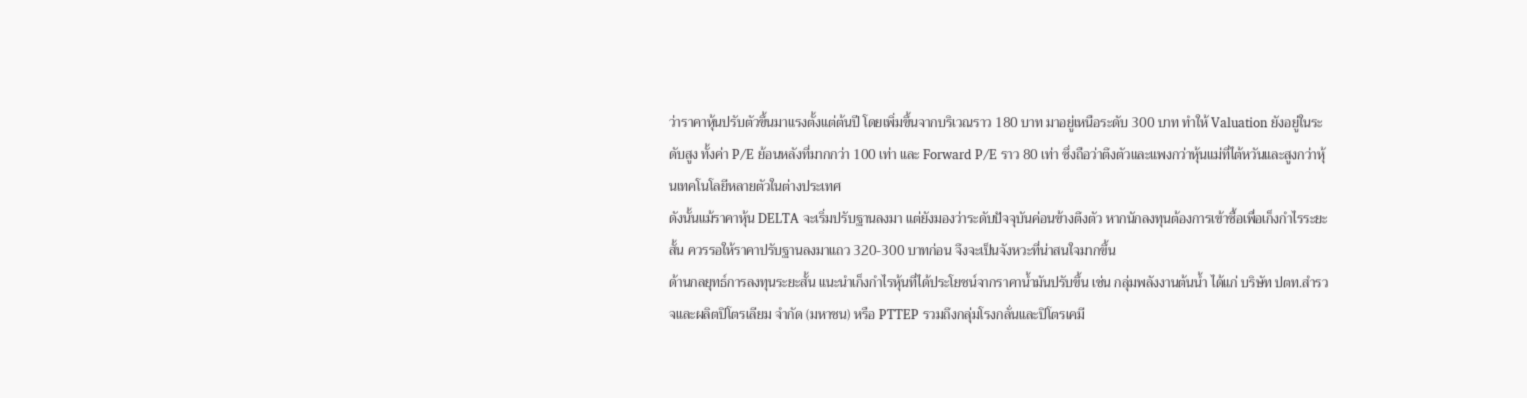ว่าราคาหุ้นปรับตัวขึ้นมาแรงตั้งแต่ต้นปี โดยเพิ่มขึ้นจากบริเวณราว 180 บาท มาอยู่เหนือระดับ 300 บาท ทำให้ Valuation ยังอยู่ในระดับสูง ทั้งค่า P/E ย้อนหลังที่มากกว่า 100 เท่า และ Forward P/E ราว 80 เท่า ซึ่งถือว่าตึงตัวและแพงกว่าหุ้นแม่ที่ไต้หวันและสูงกว่าหุ้นเทคโนโลยีหลายตัวในต่างประเทศ
ดังนั้นแม้ราคาหุ้น DELTA จะเริ่มปรับฐานลงมา แต่ยังมองว่าระดับปัจจุบันค่อนข้างตึงตัว หากนักลงทุนต้องการเข้าซื้อเพื่อเก็งกำไรระยะสั้น ควรรอให้ราคาปรับฐานลงมาแถว 320-300 บาทก่อน จึงจะเป็นจังหวะที่น่าสนใจมากขึ้น
ด้านกลยุทธ์การลงทุนระยะสั้น แนะนำเก็งกำไรหุ้นที่ได้ประโยชน์จากราคาน้ำมันปรับขึ้น เช่น กลุ่มพลังงานต้นน้ำ ได้แก่ บริษัท ปตท.สำรวจและผลิตปิโตรเลียม จำกัด (มหาชน) หรือ PTTEP รวมถึงกลุ่มโรงกลั่นและปิโตรเคมี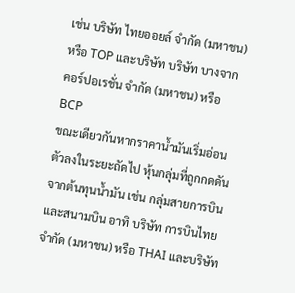เช่น บริษัท ไทยออยล์ จำกัด (มหาชน) หรือ TOP และบริษัท บริษัท บางจาก คอร์ปอเรชั่น จำกัด (มหาชน) หรือ BCP
ขณะเดียวกันหากราคาน้ำมันเริ่มอ่อนตัวลงในระยะถัดไป หุ้นกลุ่มที่ถูกกดดันจากต้นทุนน้ำมัน เช่น กลุ่มสายการบินและสนามบิน อาทิ บริษัท การบินไทย จำกัด (มหาชน) หรือ THAI และบริษัท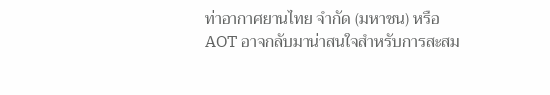ท่าอากาศยานไทย จำกัด (มหาชน) หรือ AOT อาจกลับมาน่าสนใจสำหรับการสะสม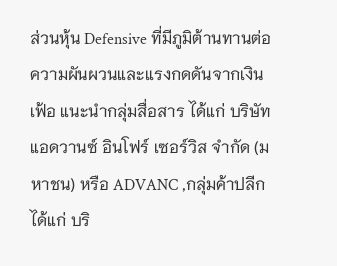ส่วนหุ้น Defensive ที่มีภูมิต้านทานต่อความผันผวนและแรงกดดันจากเงินเฟ้อ แนะนำกลุ่มสื่อสาร ได้แก่ บริษัท แอดวานซ์ อินโฟร์ เซอร์วิส จำกัด (มหาชน) หรือ ADVANC ,กลุ่มค้าปลีก ได้แก่ บริ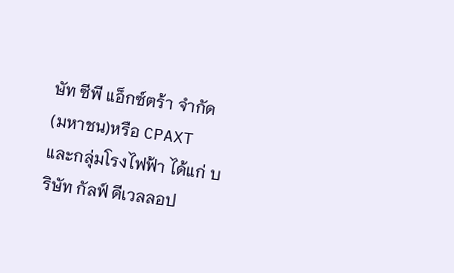ษัท ซีพี แอ็กซ์ตร้า จำกัด (มหาชน)หรือ CPAXT และกลุ่มโรงไฟฟ้า ได้แก่ บริษัท กัลฟ์ ดีเวลลอป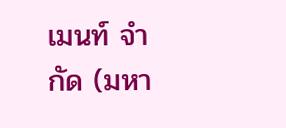เมนท์ จำกัด (มหา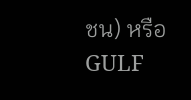ชน) หรือ GULF